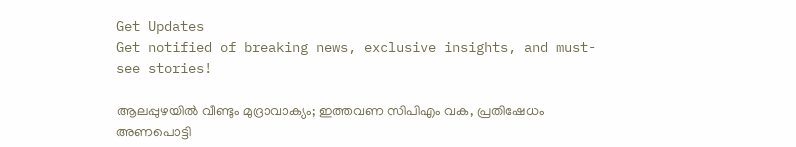Get Updates
Get notified of breaking news, exclusive insights, and must-see stories!

ആലപ്പുഴയില്‍ വീണ്ടും മുദ്രാവാക്യം; ഇത്തവണ സിപിഎം വക, പ്രതിഷേധം അണപൊട്ടി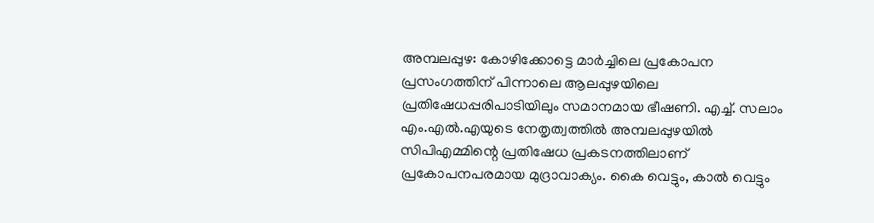അമ്പലപ്പുഴ: കോഴിക്കോട്ടെ മാര്‍ച്ചിലെ പ്രകോപന പ്രസംഗത്തിന് പിന്നാലെ ആലപ്പുഴയിലെ പ്രതിഷേധപ്പരിപാടിയിലും സമാനമായ ഭീഷണി. എച്ച്. സലാം എം.എല്‍.എയുടെ നേതൃത്വത്തില്‍ അമ്പലപ്പുഴയില്‍ സിപിഎമ്മിന്റെ പ്രതിഷേധ പ്രകടനത്തിലാണ് പ്രകോപനപരമായ മുദ്രാവാക്യം. കൈ വെട്ടും, കാല്‍ വെട്ടും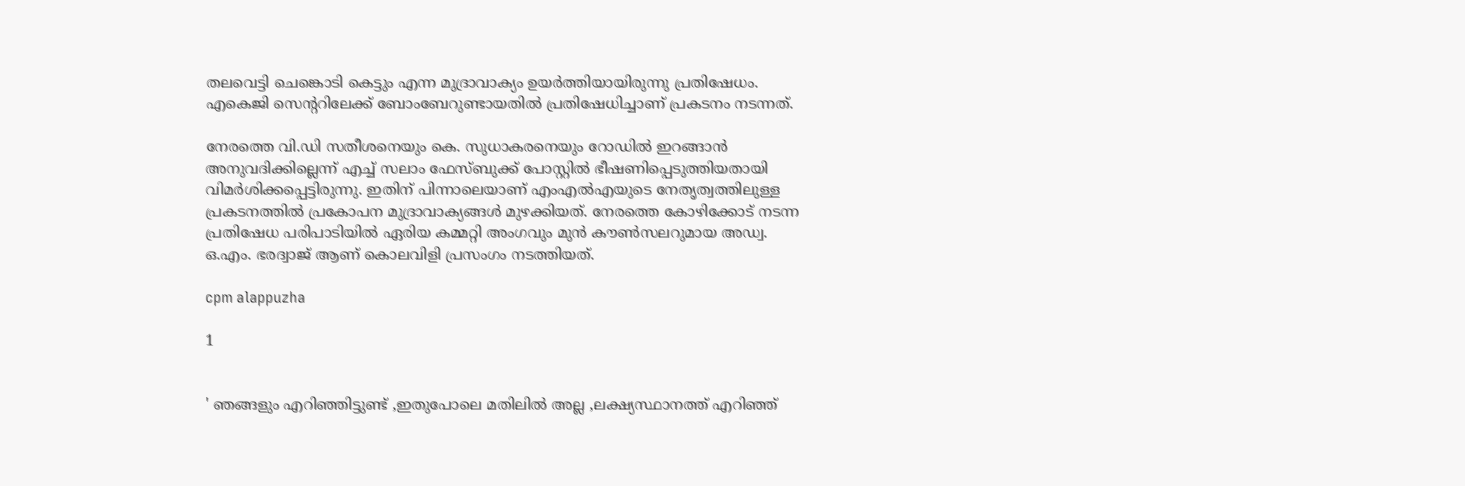തലവെട്ടി ചെങ്കൊടി കെട്ടും എന്ന മുദ്രാവാക്യം ഉയര്‍ത്തിയായിരുന്നു പ്രതിഷേധം. എകെജി സെന്ററിലേക്ക് ബോംബേറുണ്ടായതില്‍ പ്രതിഷേധിച്ചാണ് പ്രകടനം നടന്നത്.

നേരത്തെ വി.ഡി സതീശനെയും കെ. സുധാകരനെയും റോഡില്‍ ഇറങ്ങാന്‍ അനുവദിക്കില്ലെന്ന് എച്ച് സലാം ഫേസ്ബുക്ക് പോസ്റ്റില്‍ ഭീഷണിപ്പെടുത്തിയതായി വിമര്‍ശിക്കപ്പെട്ടിരുന്നു. ഇതിന് പിന്നാലെയാണ് എംഎല്‍എയുടെ നേതൃത്വത്തിലുള്ള പ്രകടനത്തില്‍ പ്രകോപന മുദ്രാവാക്യങ്ങള്‍ മുഴക്കിയത്. നേരത്തെ കോഴിക്കോട് നടന്ന പ്രതിഷേധ പരിപാടിയില്‍ ഏരിയ കമ്മറ്റി അംഗവും മുന്‍ കൗണ്‍സലറുമായ അഡ്വ. ഒ.എം. ഭരദ്വാജ് ആണ് കൊലവിളി പ്രസംഗം നടത്തിയത്.

cpm alappuzha

1


' ഞങ്ങളും എറിഞ്ഞിട്ടുണ്ട് ,ഇതുപോലെ മതിലില്‍ അല്ല ,ലക്ഷ്യസ്ഥാനത്ത് എറിഞ്ഞ്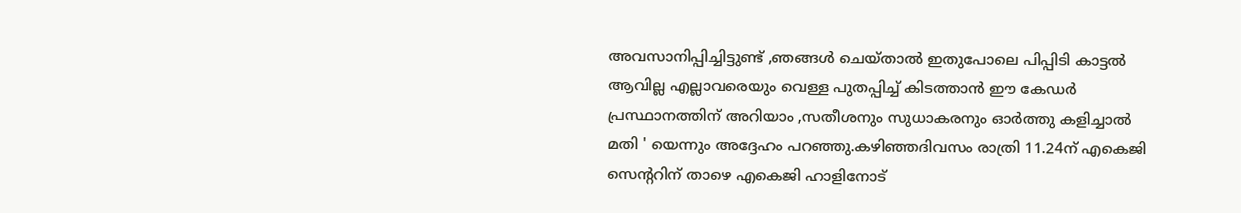അവസാനിപ്പിച്ചിട്ടുണ്ട് ,ഞങ്ങള്‍ ചെയ്താല്‍ ഇതുപോലെ പിപ്പിടി കാട്ടല്‍ ആവില്ല എല്ലാവരെയും വെള്ള പുതപ്പിച്ച് കിടത്താന്‍ ഈ കേഡര്‍ പ്രസ്ഥാനത്തിന് അറിയാം ,സതീശനും സുധാകരനും ഓര്‍ത്തു കളിച്ചാല്‍ മതി ' യെന്നും അദ്ദേഹം പറഞ്ഞു.കഴിഞ്ഞദിവസം രാത്രി 11.24ന് എകെജി സെന്ററിന് താഴെ എകെജി ഹാളിനോട്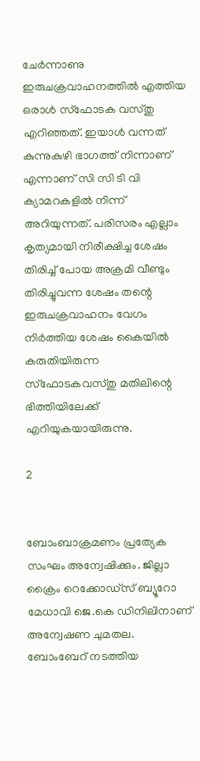ചേര്‍ന്നാണു ഇരുചക്രവാഹനത്തില്‍ എത്തിയ ഒരാള്‍ സ്ഫോടക വസ്തു എറിഞ്ഞത്. ഇയാള്‍ വന്നത് കുന്നുകുഴി ഭാഗത്ത് നിന്നാണ് എന്നാണ് സി സി ടി വി ക്യാമറകളില്‍ നിന്ന് അറിയുന്നത്. പരിസരം എല്ലാം കൃത്യമായി നിരീക്ഷിച്ച ശേഷം തിരിച്ച് പോയ അക്രമി വീണ്ടും തിരിച്ചുവന്ന ശേഷം തന്റെ ഇരുചക്രവാഹനം വേഗം നിര്‍ത്തിയ ശേഷം കൈയില്‍ കരുതിയിരുന്ന സ്ഫോടകവസ്തു മതിലിന്റെ ഭിത്തിയിലേക്ക് എറിയുകയായിരുന്നു.

2


ബോംബാക്രമണം പ്രത്യേക സംഘം അന്വേഷിക്കും. ജില്ലാ ക്രൈം റെക്കോഡ്‌സ് ബ്യൂറോ മേധാവി ജെ.കെ ഡിനിലിനാണ് അന്വേഷണ ചുമതല. ബോംബേറ് നടത്തിയ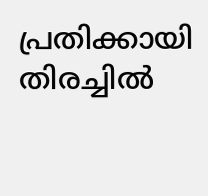പ്രതിക്കായി തിരച്ചില്‍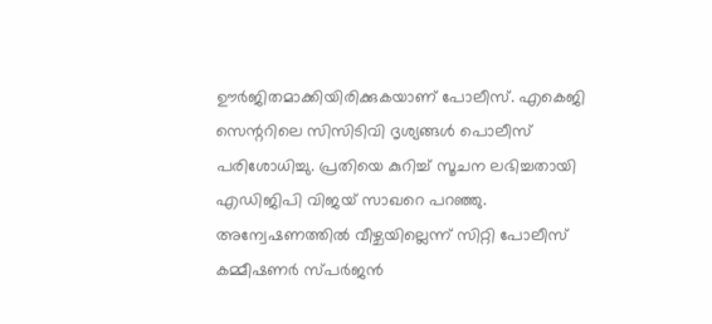ഊര്‍ജിതമാക്കിയിരിക്കുകയാണ് പോലീസ്. എകെജി സെന്ററിലെ സിസിടിവി ദൃശ്യങ്ങള്‍ പൊലീസ് പരിശോധിച്ചു. പ്രതിയെ കുറിച്ച് സൂചന ലഭിച്ചതായി എഡിജിപി വിജയ് സാഖറെ പറഞ്ഞു. അന്വേഷണത്തില്‍ വീഴ്ചയില്ലെന്ന് സിറ്റി പോലീസ് കമ്മീഷണര്‍ സ്പര്‍ജന്‍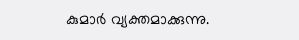കുമാര്‍ വ്യക്തമാക്കുന്നു.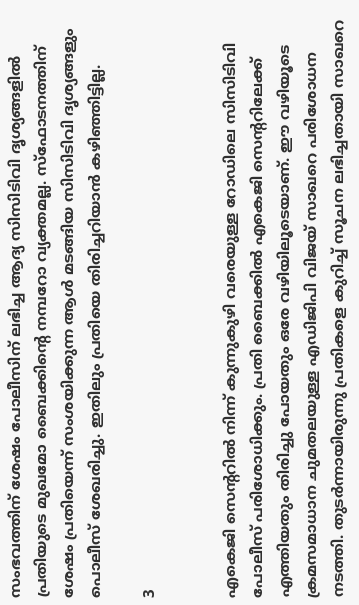സംഭവത്തിന് ശേഷം പോലീസിന് ലഭിച്ച ആദ്യ സിസിടിവി ദൃശ്യങ്ങളില്‍ പ്രതിയുടെ മുഖമോ ബൈക്കിന്റെ നമ്പറോ വ്യക്തമല്ല. സ്‌ഫോടനത്തിന് ശേഷം പ്രതിയെന്ന് സംശയിക്കുന്ന ആള്‍ മടങ്ങിയ സിസിടിവി ദൃശ്യങ്ങളും പൊലീസ് ശേഖരിച്ചു. ഇതിലും പ്രതിയെ തിരിച്ചറിയാന്‍ കഴിഞ്ഞിട്ടില്ല.

3


എകെജി സെന്ററില്‍ നിന്ന് കുന്നുകുഴി വരെയുള്ള റോഡിലെ സിസിടിവി പോലീസ് പരിശോധിക്കും. പ്രതി ബൈക്കില്‍ എകെജി സെന്ററിലേക്ക് എത്തിയതും തിരിച്ചു പോയതും ഒരേ വഴിയിലൂടെയാണ്. ഈ വഴിയൂടെ ക്രമസമാധാന ചുമതലയുള്ള എഡിജിപി വിജയ് സാഖറെ പരിശോധന നടത്തി. തുടര്‍ന്നായിരുന്നു പ്രതികളെ കുറിച്ച് സൂചന ലഭിച്ചതായി സാഖറെ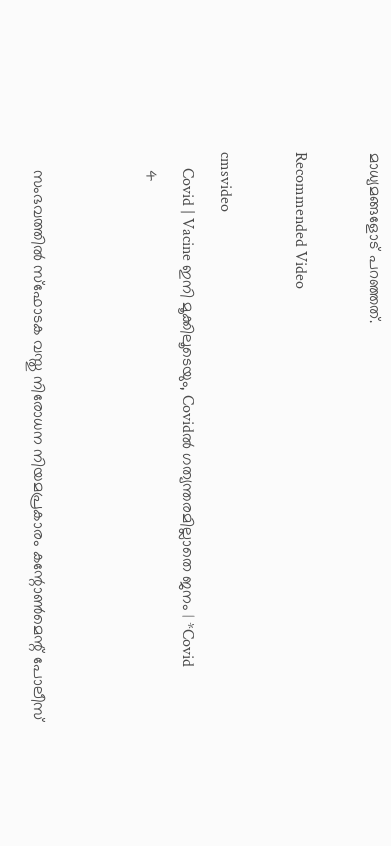മാധ്യമങ്ങളോട് പറഞ്ഞത്.

Recommended Video

cmsvideo
    Covid | Vacine ഇനി മൂക്കിലൂടെയും, Covidൽ ഗത്യന്തരമില്ലാതെ ജനം | *Covid
    4


    സംഭവത്തില്‍ സ്‌ഫോടക വസ്തു നിരോധന നിയമപ്രകാരം കന്റോണ്‍മെന്റ് പോലീസ്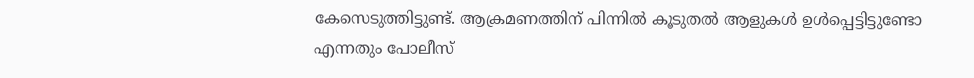കേസെടുത്തിട്ടുണ്ട്. ആക്രമണത്തിന് പിന്നില്‍ കൂടുതല്‍ ആളുകള്‍ ഉള്‍പ്പെട്ടിട്ടുണ്ടോ എന്നതും പോലീസ്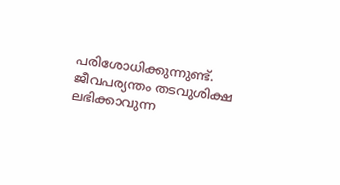പരിശോധിക്കുന്നുണ്ട്. ജീവപര്യന്തം തടവുശിക്ഷ ലഭിക്കാവുന്ന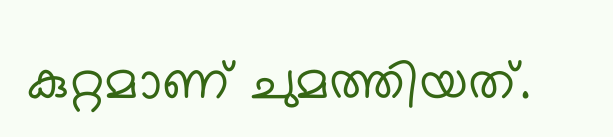കുറ്റമാണ് ചുമത്തിയത്.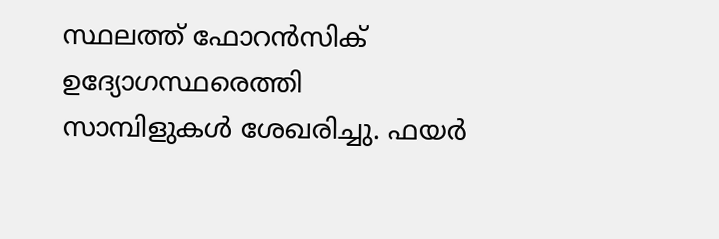സ്ഥലത്ത് ഫോറന്‍സിക് ഉദ്യോഗസ്ഥരെത്തി സാമ്പിളുകള്‍ ശേഖരിച്ചു. ഫയര്‍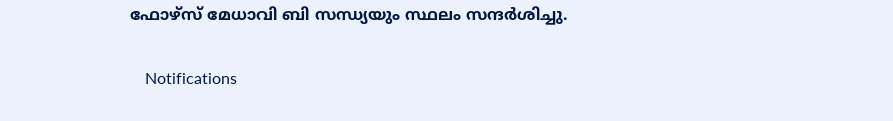ഫോഴ്‌സ് മേധാവി ബി സന്ധ്യയും സ്ഥലം സന്ദര്‍ശിച്ചു.

    Notifications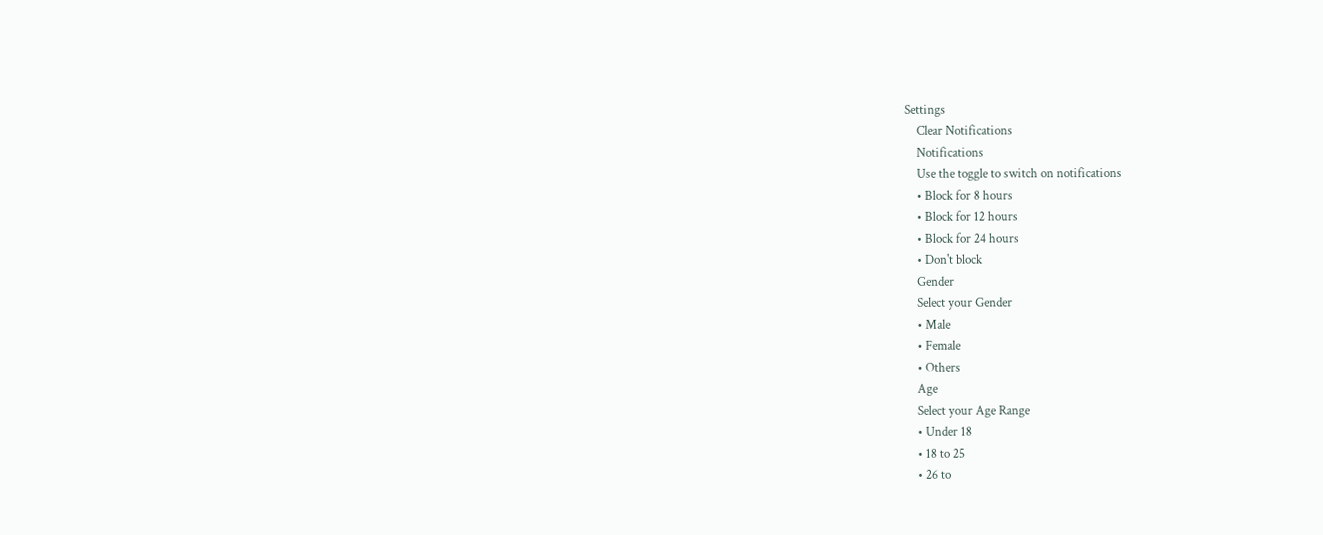Settings
    Clear Notifications
    Notifications
    Use the toggle to switch on notifications
    • Block for 8 hours
    • Block for 12 hours
    • Block for 24 hours
    • Don't block
    Gender
    Select your Gender
    • Male
    • Female
    • Others
    Age
    Select your Age Range
    • Under 18
    • 18 to 25
    • 26 to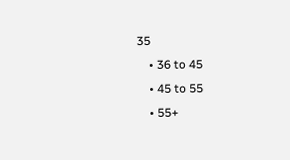35
    • 36 to 45
    • 45 to 55
    • 55+